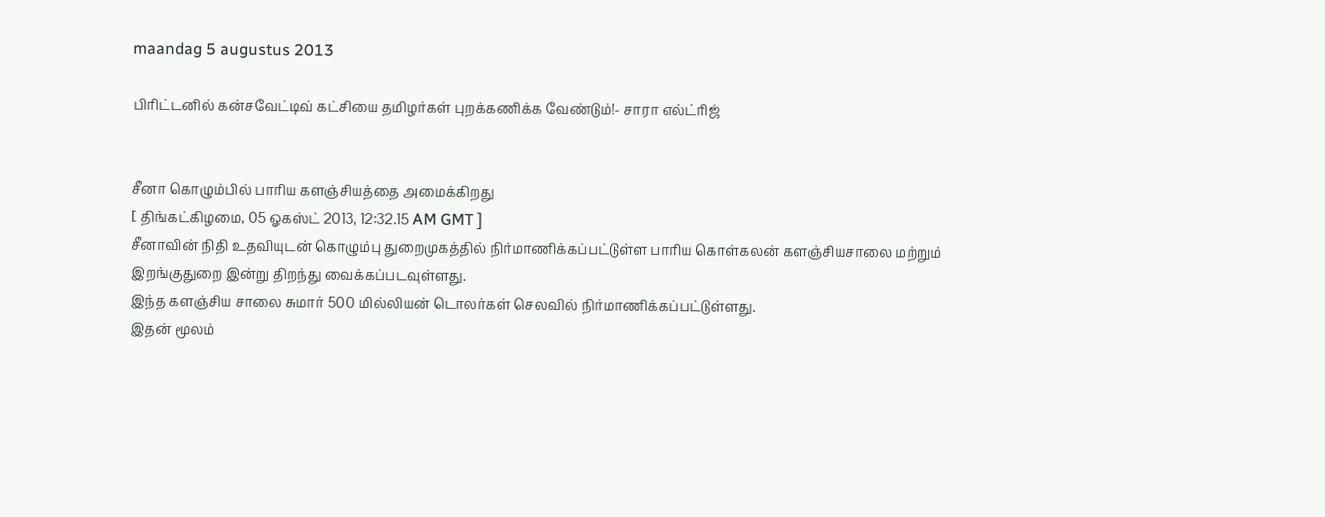maandag 5 augustus 2013

பிரிட்டனில் கன்சவேட்டிவ் கட்சியை தமிழர்கள் புறக்கணிக்க வேண்டும்!- சாரா எல்ட்ரிஜ்


சீனா கொழும்பில் பாரிய களஞ்சியத்தை அமைக்கிறது
[ திங்கட்கிழமை, 05 ஓகஸ்ட் 2013, 12:32.15 AM GMT ]
சீனாவின் நிதி உதவியுடன் கொழும்பு துறைமுகத்தில் நிர்மாணிக்கப்பட்டுள்ள பாரிய கொள்கலன் களஞ்சியசாலை மற்றும் இறங்குதுறை இன்று திறந்து வைக்கப்படவுள்ளது.
இந்த களஞ்சிய சாலை சுமார் 500 மில்லியன் டொலர்கள் செலவில் நிர்மாணிக்கப்பட்டுள்ளது.
இதன் மூலம்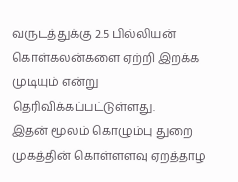வருடத்துக்கு 2.5 பில்லியன் கொள்கலன்களை ஏற்றி இறக்க முடியும் என்று தெரிவிக்கப்பட்டுள்ளது.
இதன் மூலம் கொழும்பு துறை முகத்தின் கொள்ளளவு ஏறத்தாழ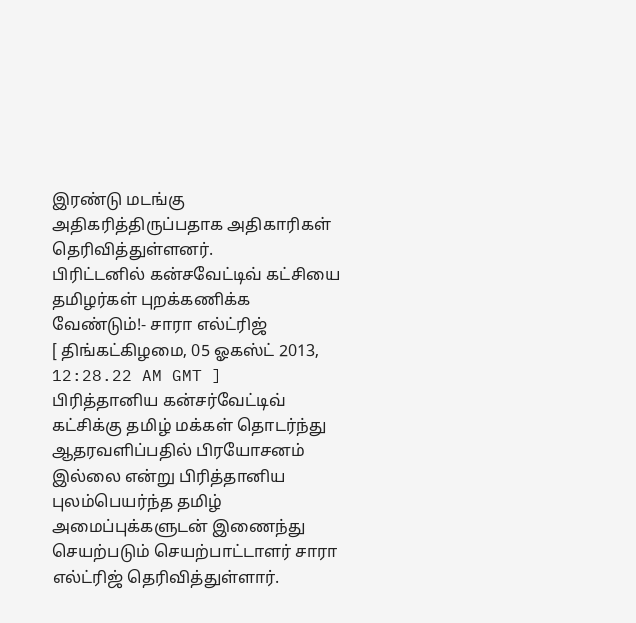இரண்டு மடங்கு அதிகரித்திருப்பதாக அதிகாரிகள் தெரிவித்துள்ளனர்.
பிரிட்டனில் கன்சவேட்டிவ் கட்சியை தமிழர்கள் புறக்கணிக்க வேண்டும்!- சாரா எல்ட்ரிஜ்
[ திங்கட்கிழமை, 05 ஓகஸ்ட் 2013, 12:28.22 AM GMT ]
பிரித்தானிய கன்சர்வேட்டிவ் கட்சிக்கு தமிழ் மக்கள் தொடர்ந்து ஆதரவளிப்பதில் பிரயோசனம் இல்லை என்று பிரித்தானிய புலம்பெயர்ந்த தமிழ் அமைப்புக்களுடன் இணைந்து செயற்படும் செயற்பாட்டாளர் சாரா எல்ட்ரிஜ் தெரிவித்துள்ளார்.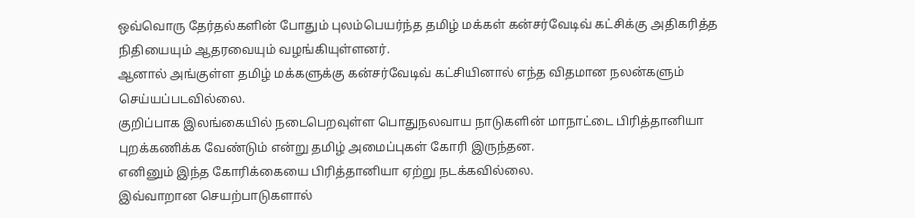ஒவ்வொரு தேர்தல்களின் போதும் புலம்பெயர்ந்த தமிழ் மக்கள் கன்சர்வேடிவ் கட்சிக்கு அதிகரித்த நிதியையும் ஆதரவையும் வழங்கியுள்ளனர்.
ஆனால் அங்குள்ள தமிழ் மக்களுக்கு கன்சர்வேடிவ் கட்சியினால் எந்த விதமான நலன்களும் செய்யப்படவில்லை.
குறிப்பாக இலங்கையில் நடைபெறவுள்ள பொதுநலவாய நாடுகளின் மாநாட்டை பிரித்தானியா புறக்கணிக்க வேண்டும் என்று தமிழ் அமைப்புகள் கோரி இருந்தன.
எனினும் இந்த கோரிக்கையை பிரித்தானியா ஏற்று நடக்கவில்லை.
இவ்வாறான செயற்பாடுகளால்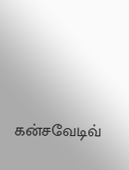கன்சவேடிவ்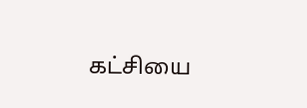கட்சியை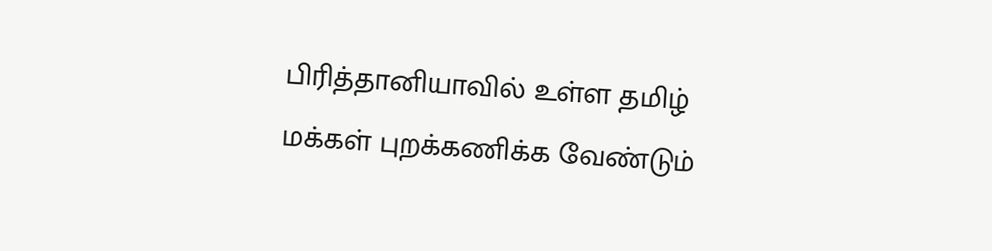பிரித்தானியாவில் உள்ள தமிழ் மக்கள் புறக்கணிக்க வேண்டும்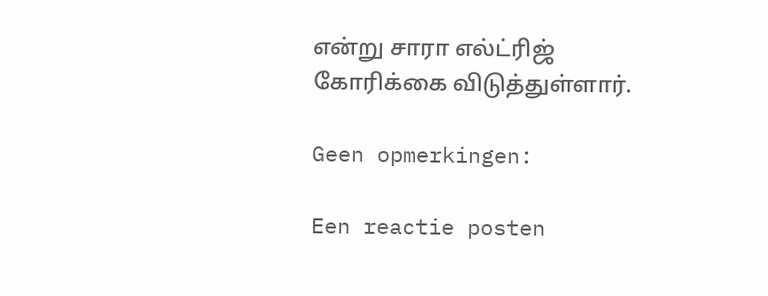என்று சாரா எல்ட்ரிஜ் கோரிக்கை விடுத்துள்ளார்.

Geen opmerkingen:

Een reactie posten